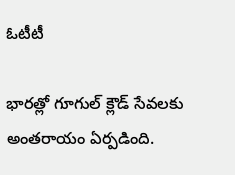ఓటీటీ

భారత్లో గూగుల్ క్లౌడ్ సేవలకు అంతరాయం ఏర్పడింది.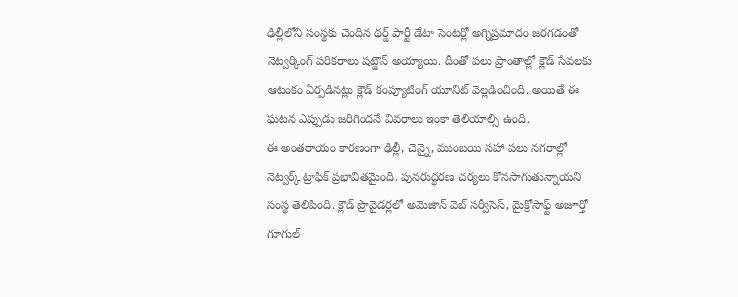ఢిల్లీలోని సంస్థకు చెందిన థర్డ్ పార్టీ డేటా సెంటర్లో అగ్నిప్రమాదం జరగడంతో నెట్వర్కింగ్ పరికరాలు షట్డౌన్ అయ్యాయి. దీంతో పలు ప్రాంతాల్లో క్లౌడ్ సేవలకు ఆటంకం ఏర్పడినట్లు క్లౌడ్ కంప్యూటింగ్ యూనిట్ వెల్లడించింది. అయితే ఈ ఘటన ఎప్పుడు జరిగిందనే వివరాలు ఇంకా తెలియాల్సి ఉంది.
ఈ అంతరాయం కారణంగా ఢిల్లీ, చెన్నై, ముంబయి సహా పలు నగరాల్లో నెట్వర్క్ ట్రాఫిక్ ప్రభావితమైంది. పునరుద్ధరణ చర్యలు కొనసాగుతున్నాయని సంస్థ తెలిపింది. క్లౌడ్ ప్రొవైడర్లలో అమెజాన్ వెబ్ సర్వీసెస్, మైక్రోసాఫ్ట్ అజూర్తో గూగుల్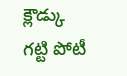క్లౌడ్కు గట్టి పోటీ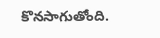కొనసాగుతోంది.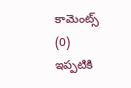కామెంట్స్ (0)
ఇప్పటికి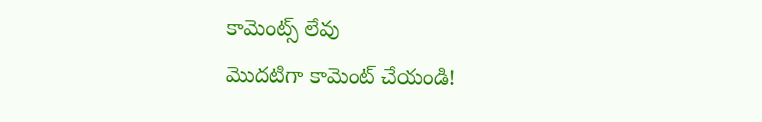కామెంట్స్ లేవు
మొదటిగా కామెంట్ చేయండి!